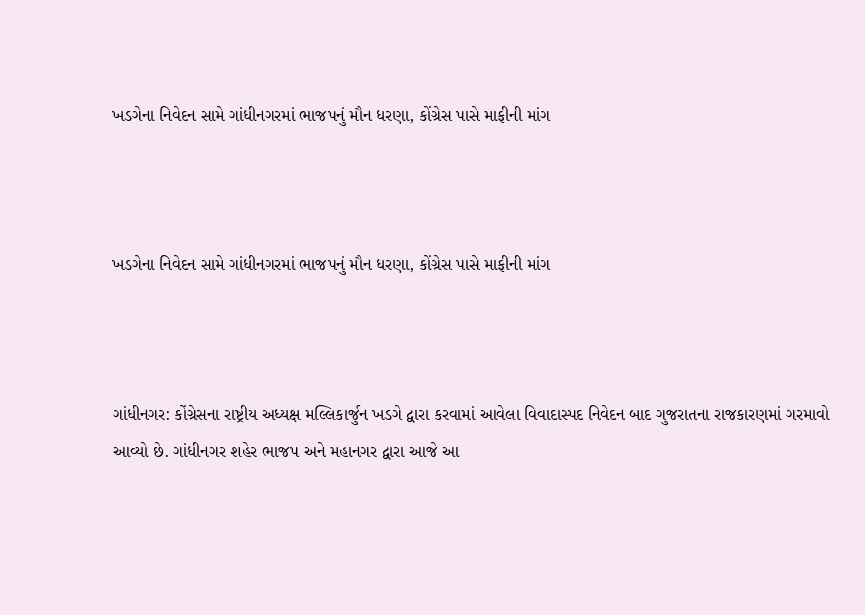ખડગેના નિવેદન સામે ગાંધીનગરમાં ભાજપનું મૌન ધરણા, કોંગ્રેસ પાસે માફીની માંગ



ખડગેના નિવેદન સામે ગાંધીનગરમાં ભાજપનું મૌન ધરણા, કોંગ્રેસ પાસે માફીની માંગ



ગાંધીનગર: કોંગ્રેસના રાષ્ટ્રીય અધ્યક્ષ મલ્લિકાર્જુન ખડગે દ્વારા કરવામાં આવેલા વિવાદાસ્પદ નિવેદન બાદ ગુજરાતના રાજકારણમાં ગરમાવો આવ્યો છે. ગાંધીનગર શહેર ભાજપ અને મહાનગર દ્વારા આજે આ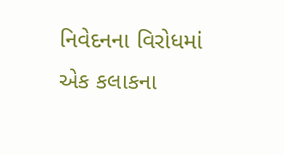નિવેદનના વિરોધમાં એક કલાકના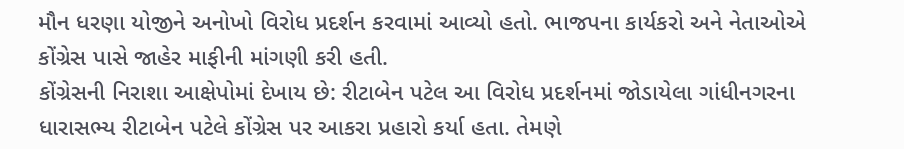મૌન ધરણા યોજીને અનોખો વિરોધ પ્રદર્શન કરવામાં આવ્યો હતો. ભાજપના કાર્યકરો અને નેતાઓએ કોંગ્રેસ પાસે જાહેર માફીની માંગણી કરી હતી.
કોંગ્રેસની નિરાશા આક્ષેપોમાં દેખાય છે: રીટાબેન પટેલ આ વિરોધ પ્રદર્શનમાં જોડાયેલા ગાંધીનગરના ધારાસભ્ય રીટાબેન પટેલે કોંગ્રેસ પર આકરા પ્રહારો કર્યા હતા. તેમણે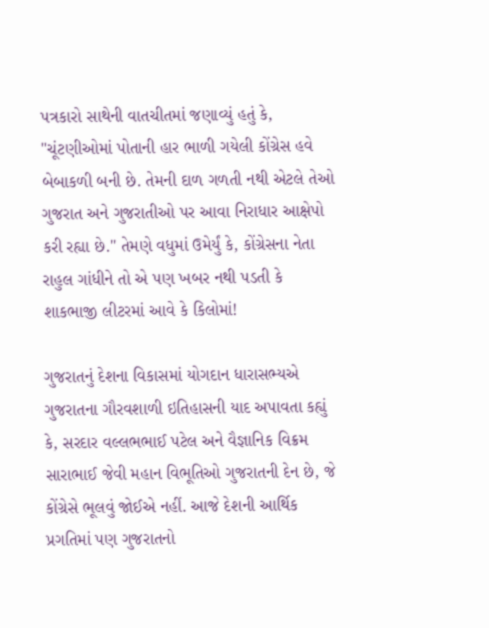પત્રકારો સાથેની વાતચીતમાં જણાવ્યું હતું કે, "ચૂંટણીઓમાં પોતાની હાર ભાળી ગયેલી કોંગ્રેસ હવે બેબાકળી બની છે. તેમની દાળ ગળતી નથી એટલે તેઓ ગુજરાત અને ગુજરાતીઓ પર આવા નિરાધાર આક્ષેપો કરી રહ્યા છે." તેમણે વધુમાં ઉમેર્યું કે, કોંગ્રેસના નેતા રાહુલ ગાંધીને તો એ પણ ખબર નથી પડતી કે શાકભાજી લીટરમાં આવે કે કિલોમાં!

ગુજરાતનું દેશના વિકાસમાં યોગદાન ધારાસભ્યએ ગુજરાતના ગૌરવશાળી ઇતિહાસની યાદ અપાવતા કહ્યું કે, સરદાર વલ્લભભાઈ પટેલ અને વૈજ્ઞાનિક વિક્રમ સારાભાઈ જેવી મહાન વિભૂતિઓ ગુજરાતની દેન છે, જે કોંગ્રેસે ભૂલવું જોઈએ નહીં. આજે દેશની આર્થિક પ્રગતિમાં પણ ગુજરાતનો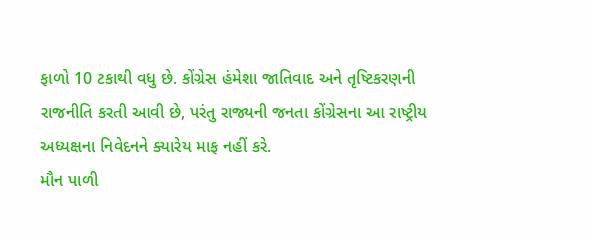ફાળો 10 ટકાથી વધુ છે. કોંગ્રેસ હંમેશા જાતિવાદ અને તૃષ્ટિકરણની રાજનીતિ કરતી આવી છે, પરંતુ રાજ્યની જનતા કોંગ્રેસના આ રાષ્ટ્રીય અધ્યક્ષના નિવેદનને ક્યારેય માફ નહીં કરે.
મૌન પાળી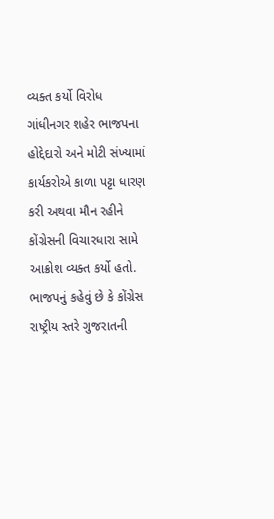વ્યક્ત કર્યો વિરોધ
ગાંધીનગર શહેર ભાજપના હોદ્દેદારો અને મોટી સંખ્યામાં કાર્યકરોએ કાળા પટ્ટા ધારણ કરી અથવા મૌન રહીને કોંગ્રેસની વિચારધારા સામે આક્રોશ વ્યક્ત કર્યો હતો. ભાજપનું કહેવું છે કે કોંગ્રેસ રાષ્ટ્રીય સ્તરે ગુજરાતની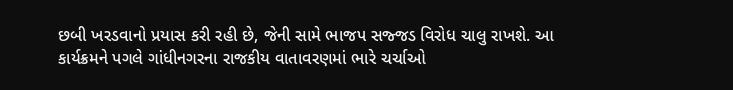છબી ખરડવાનો પ્રયાસ કરી રહી છે, જેની સામે ભાજપ સજ્જડ વિરોધ ચાલુ રાખશે. આ કાર્યક્રમને પગલે ગાંધીનગરના રાજકીય વાતાવરણમાં ભારે ચર્ચાઓ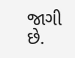જાગી છે.